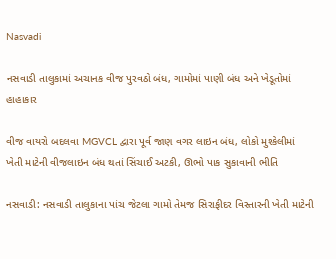Nasvadi

નસવાડી તાલુકામાં અચાનક વીજ પુરવઠો બંધ, ગામોમાં પાણી બંધ અને ખેડૂતોમાં હાહાકાર

વીજ વાયરો બદલવા MGVCL દ્વારા પૂર્વ જાણ વગર લાઇન બંધ, લોકો મુશ્કેલીમાં
ખેતી માટેની વીજલાઇન બંધ થતાં સિંચાઈ અટકી, ઊભો પાક સુકાવાની ભીતિ

નસવાડી: નસવાડી તાલુકાના પાંચ જેટલા ગામો તેમજ સિરાફીદર વિસ્તારની ખેતી માટેની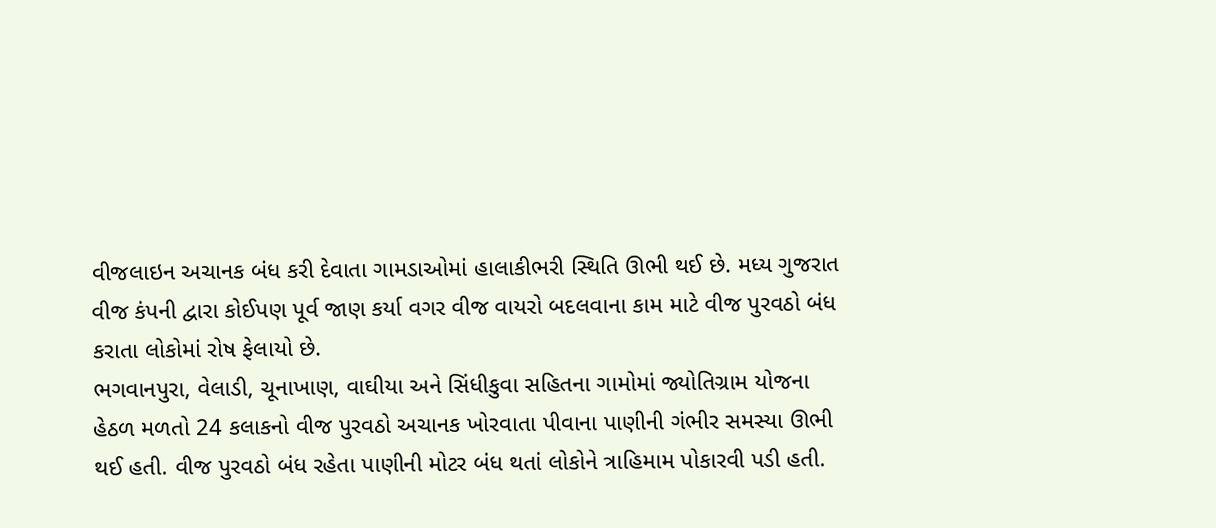વીજલાઇન અચાનક બંધ કરી દેવાતા ગામડાઓમાં હાલાકીભરી સ્થિતિ ઊભી થઈ છે. મધ્ય ગુજરાત વીજ કંપની દ્વારા કોઈપણ પૂર્વ જાણ કર્યા વગર વીજ વાયરો બદલવાના કામ માટે વીજ પુરવઠો બંધ કરાતા લોકોમાં રોષ ફેલાયો છે.
ભગવાનપુરા, વેલાડી, ચૂનાખાણ, વાઘીયા અને સિંધીકુવા સહિતના ગામોમાં જ્યોતિગ્રામ યોજના હેઠળ મળતો 24 કલાકનો વીજ પુરવઠો અચાનક ખોરવાતા પીવાના પાણીની ગંભીર સમસ્યા ઊભી થઈ હતી. વીજ પુરવઠો બંધ રહેતા પાણીની મોટર બંધ થતાં લોકોને ત્રાહિમામ પોકારવી પડી હતી.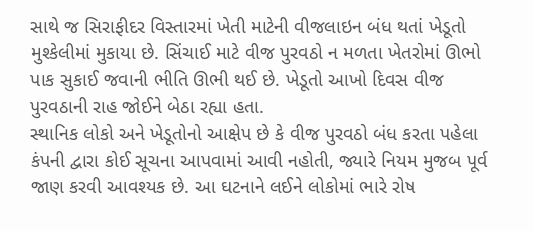સાથે જ સિરાફીદર વિસ્તારમાં ખેતી માટેની વીજલાઇન બંધ થતાં ખેડૂતો મુશ્કેલીમાં મુકાયા છે. સિંચાઈ માટે વીજ પુરવઠો ન મળતા ખેતરોમાં ઊભો પાક સુકાઈ જવાની ભીતિ ઊભી થઈ છે. ખેડૂતો આખો દિવસ વીજ પુરવઠાની રાહ જોઈને બેઠા રહ્યા હતા.
સ્થાનિક લોકો અને ખેડૂતોનો આક્ષેપ છે કે વીજ પુરવઠો બંધ કરતા પહેલા કંપની દ્વારા કોઈ સૂચના આપવામાં આવી નહોતી, જ્યારે નિયમ મુજબ પૂર્વ જાણ કરવી આવશ્યક છે. આ ઘટનાને લઈને લોકોમાં ભારે રોષ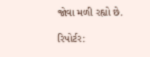જોવા મળી રહ્યો છે.

રિપોર્ટર: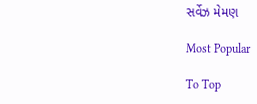સર્વેઝ મેમણ

Most Popular

To Top